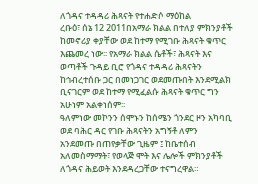ለጎዳና ተዳዳሪ ሕጻናት የተሐድሶ ማዕከል
ረቡዕ፣ ሰኔ 12 2011በአማራ ክልል በተለያ ምክንያቶች ከመኖሪያ ቀያቸው ወደ ከተማ የሚገቡ ሕጻናት ቁጥር እጨመረ ነው፡፡ የአማራ ክልል ሴቶች፣ ሕጻናት እና ወጣቶች ጉዳይ ቢሮ የጎዳና ተዳዳሪ ሕጻናትን ከኅብረተሰቡ ጋር በመነጋገር ወደመጡበት እንደሚልክ ቢናገርም ወደ ከተማ የሚፈልሱ ሕጻናት ቁጥር ግን አሁነም አልቀነሰም፡፡
ዓለምነው መኮንን ሰሞኑን ከሰሜን ጎንደር ዞን አካባቢ ወደ ባሕር ዳር የገቡ ሕጻናትን አግኝቶ ለምን አንደመጡ በጠየቃቸው ጊዜም ፤ ከቤተሰብ አለመስማማት፣ የወላጅ ሞት እና ሌሎች ምክንያቶች ለጎዳና ሕይወት እንደዳረጋቸው ተናግረዋል።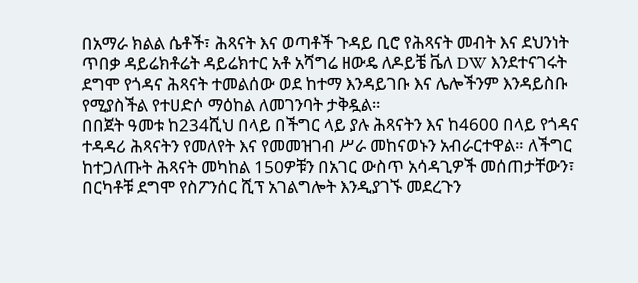በአማራ ክልል ሴቶች፣ ሕጻናት እና ወጣቶች ጉዳይ ቢሮ የሕጻናት መብት እና ደህንነት ጥበቃ ዳይሬክቶሬት ዳይሬክተር አቶ አሻግሬ ዘውዴ ለዶይቼ ቬለ DW እንደተናገሩት ደግሞ የጎዳና ሕጻናት ተመልሰው ወደ ከተማ እንዳይገቡ እና ሌሎችንም እንዳይስቡ የሚያስችል የተሀድሶ ማዕከል ለመገንባት ታቅዷል።
በበጀት ዓመቱ ከ234ሺህ በላይ በችግር ላይ ያሉ ሕጻናትን እና ከ4600 በላይ የጎዳና ተዳዳሪ ሕጻናትን የመለየት እና የመመዝገብ ሥራ መከናወኑን አብራርተዋል። ለችግር ከተጋለጡት ሕጻናት መካከል 150ዎቹን በአገር ውስጥ አሳዳጊዎች መሰጠታቸውን፣ በርካቶቹ ደግሞ የስፖንሰር ሺፕ አገልግሎት እንዲያገኙ መደረጉን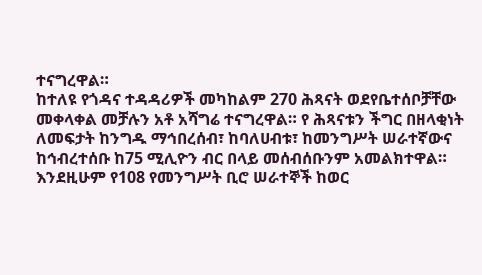ተናግረዋል።
ከተለዩ የጎዳና ተዳዳሪዎች መካከልም 270 ሕጻናት ወደየቤተሰቦቻቸው መቀላቀል መቻሉን አቶ አሻግሬ ተናግረዋል። የ ሕጻናቱን ችግር በዘላቂነት ለመፍታት ከንግዱ ማኅበረሰብ፣ ከባለሀብቱ፣ ከመንግሥት ሠራተኛውና ከኅብረተሰቡ ከ75 ሚሊዮን ብር በላይ መሰብሰቡንም አመልክተዋል።
እንደዚሁም የ108 የመንግሥት ቢሮ ሠራተኞች ከወር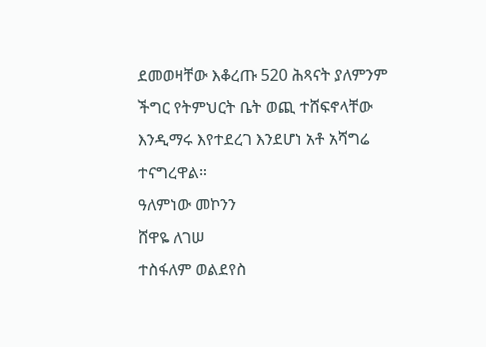ደመወዛቸው እቆረጡ 520 ሕጻናት ያለምንም ችግር የትምህርት ቤት ወጪ ተሸፍኖላቸው እንዲማሩ እየተደረገ እንደሆነ አቶ አሻግሬ ተናግረዋል።
ዓለምነው መኮንን
ሸዋዬ ለገሠ
ተስፋለም ወልደየስ